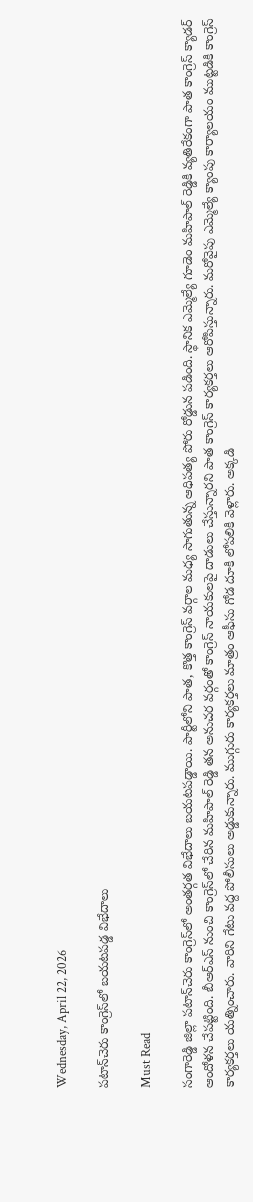Wednesday, April 22, 2026

పటాన్‌చెరు కాంగ్రెస్‌లో బయటపడ్డ విభేదాలు

Must Read

సంగారెడ్డి జిల్లా పటాన్‌చెరు కాంగ్రెస్‌లో అంతర్గత విభేదాలు బయటపడ్డాయి. పార్టీలోని పాత, కొత్త కాంగ్రెస్ వర్గాల మధ్య సాగుతున్న ఆధిపత్య పోరు రోడ్డున పడింది. స్థానిక ఎమ్మెల్యే గూడెం మహిపాల్ రెడ్డికి వ్యతిరేకంగా పాత కాంగ్రెస్ క్యాడర్ ఆందోళన చేపట్టింది. బీఆర్ఎస్ నుంచి కాంగ్రెస్‌లో చేరిన మహిపాల్ రెడ్డి తన అనుచర వర్గంతో కాంగ్రెస్ నాయకులపై దాడులు చేస్తున్నారని పాత కాంగ్రెస్ కార్యకర్తలు ఆరోపిస్తున్నారు. మరోవైపు ఎమ్మెల్యే క్యాంపు కార్యాలయం ముట్టడికి కాంగ్రెస్‌ కార్యకర్తలు యత్నించారు. వారిని గేటు వద్ద పోలీసులు అడ్డుకున్నారు. ముగ్గురు కార్యకర్తలు మాత్రం ఆఫీసు గోడ దూకి లోపలికి వెళ్లారు. అక్కడి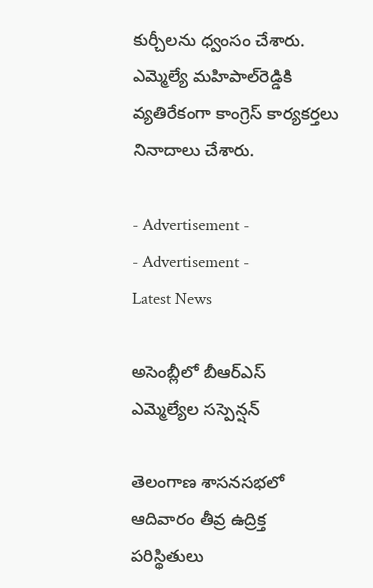కుర్చీలను ధ్వంసం చేశారు. ఎమ్మెల్యే మహిపాల్‌రెడ్డికి వ్యతిరేకంగా కాంగ్రెస్‌ కార్యకర్తలు నినాదాలు చేశారు.

- Advertisement -
- Advertisement -
Latest News

అసెంబ్లీలో బీఆర్‌ఎస్ ఎమ్మెల్యేల సస్పెన్షన్‌

తెలంగాణ శాసనసభలో ఆదివారం తీవ్ర ఉద్రిక్త పరిస్థితులు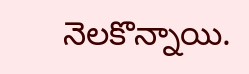నెలకొన్నాయి.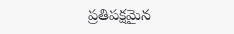ప్రతిపక్షమైన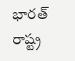భారత్ రాష్ట్ర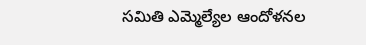సమితి ఎమ్మెల్యేల ఆందోళనల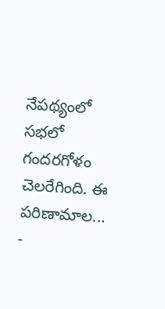నేపథ్యంలో సభలో గందరగోళం చెలరేగింది. ఈ పరిణామాల...
-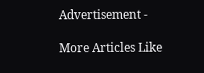Advertisement -

More Articles Like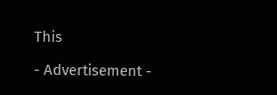This

- Advertisement -